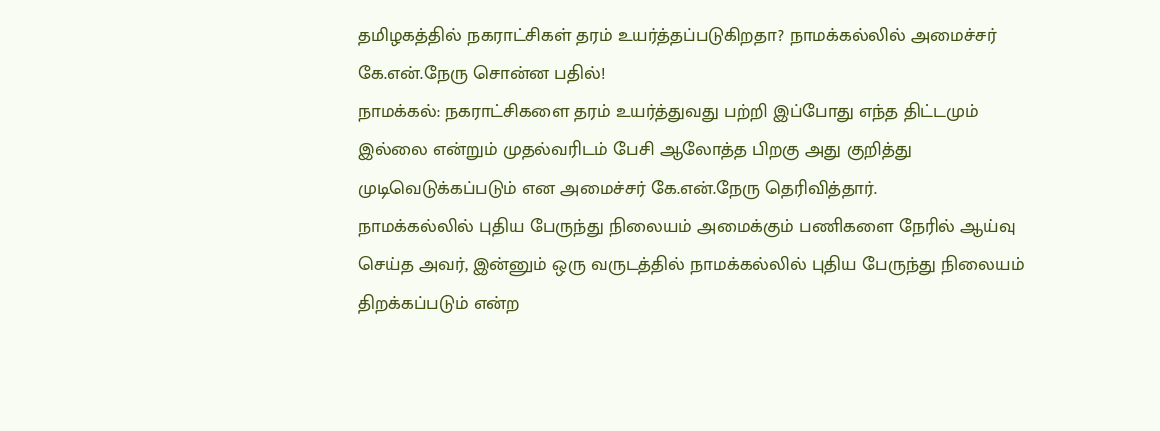தமிழகத்தில் நகராட்சிகள் தரம் உயர்த்தப்படுகிறதா? நாமக்கல்லில் அமைச்சர் கே.என்.நேரு சொன்ன பதில்!
நாமக்கல்: நகராட்சிகளை தரம் உயர்த்துவது பற்றி இப்போது எந்த திட்டமும் இல்லை என்றும் முதல்வரிடம் பேசி ஆலோத்த பிறகு அது குறித்து முடிவெடுக்கப்படும் என அமைச்சர் கே.என்.நேரு தெரிவித்தார்.
நாமக்கல்லில் புதிய பேருந்து நிலையம் அமைக்கும் பணிகளை நேரில் ஆய்வு செய்த அவர், இன்னும் ஒரு வருடத்தில் நாமக்கல்லில் புதிய பேருந்து நிலையம் திறக்கப்படும் என்ற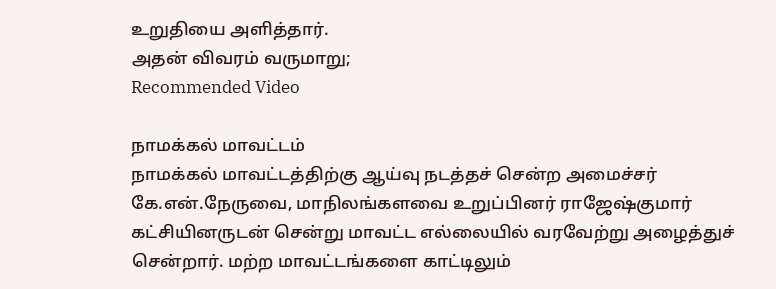உறுதியை அளித்தார்.
அதன் விவரம் வருமாறு;
Recommended Video

நாமக்கல் மாவட்டம்
நாமக்கல் மாவட்டத்திற்கு ஆய்வு நடத்தச் சென்ற அமைச்சர் கே.என்.நேருவை, மாநிலங்களவை உறுப்பினர் ராஜேஷ்குமார் கட்சியினருடன் சென்று மாவட்ட எல்லையில் வரவேற்று அழைத்துச் சென்றார். மற்ற மாவட்டங்களை காட்டிலும்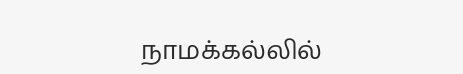நாமக்கல்லில்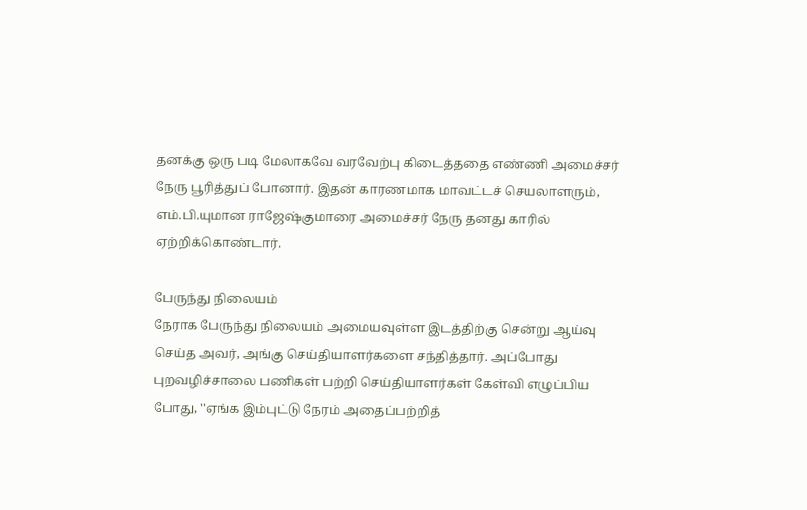தனக்கு ஒரு படி மேலாகவே வரவேற்பு கிடைத்ததை எண்ணி அமைச்சர் நேரு பூரித்துப் போனார். இதன் காரணமாக மாவட்டச் செயலாளரும், எம்.பி.யுமான ராஜேஷ்குமாரை அமைச்சர் நேரு தனது காரில் ஏற்றிக்கொண்டார்.

பேருந்து நிலையம்
நேராக பேருந்து நிலையம் அமையவுள்ள இடத்திற்கு சென்று ஆய்வு செய்த அவர், அங்கு செய்தியாளர்களை சந்தித்தார். அப்போது புறவழிச்சாலை பணிகள் பற்றி செய்தியாளர்கள் கேள்வி எழுப்பிய போது, ''ஏங்க இம்புட்டு நேரம் அதைப்பற்றித்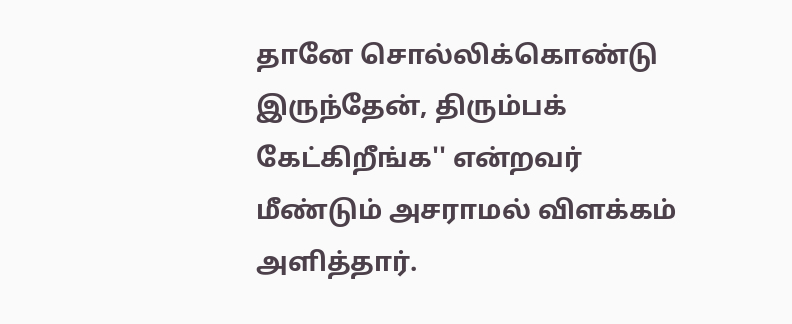தானே சொல்லிக்கொண்டு இருந்தேன், திரும்பக் கேட்கிறீங்க'' என்றவர் மீண்டும் அசராமல் விளக்கம் அளித்தார்.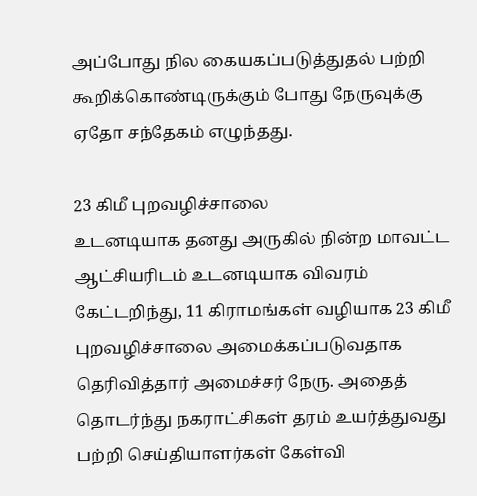அப்போது நில கையகப்படுத்துதல் பற்றி கூறிக்கொண்டிருக்கும் போது நேருவுக்கு ஏதோ சந்தேகம் எழுந்தது.

23 கிமீ புறவழிச்சாலை
உடனடியாக தனது அருகில் நின்ற மாவட்ட ஆட்சியரிடம் உடனடியாக விவரம் கேட்டறிந்து, 11 கிராமங்கள் வழியாக 23 கிமீ புறவழிச்சாலை அமைக்கப்படுவதாக தெரிவித்தார் அமைச்சர் நேரு. அதைத் தொடர்ந்து நகராட்சிகள் தரம் உயர்த்துவது பற்றி செய்தியாளர்கள் கேள்வி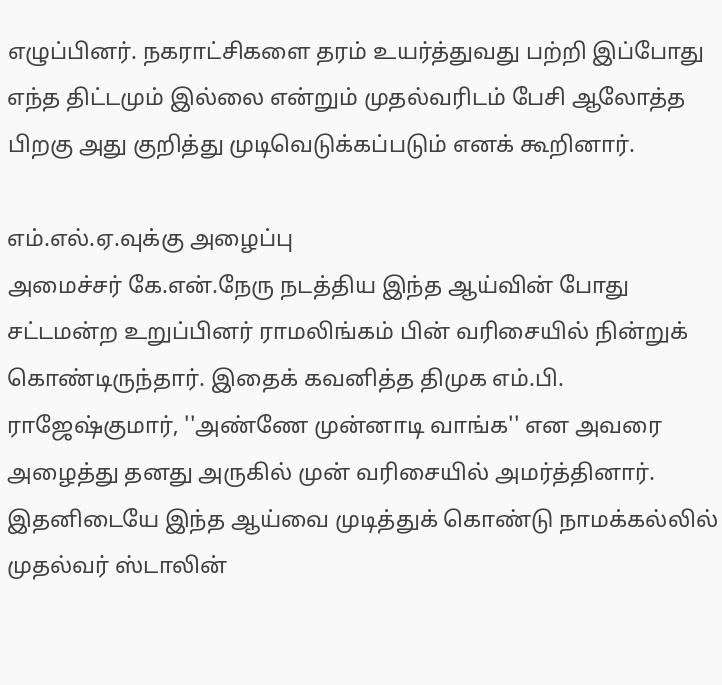எழுப்பினர். நகராட்சிகளை தரம் உயர்த்துவது பற்றி இப்போது எந்த திட்டமும் இல்லை என்றும் முதல்வரிடம் பேசி ஆலோத்த பிறகு அது குறித்து முடிவெடுக்கப்படும் எனக் கூறினார்.

எம்.எல்.ஏ.வுக்கு அழைப்பு
அமைச்சர் கே.என்.நேரு நடத்திய இந்த ஆய்வின் போது சட்டமன்ற உறுப்பினர் ராமலிங்கம் பின் வரிசையில் நின்றுக் கொண்டிருந்தார். இதைக் கவனித்த திமுக எம்.பி. ராஜேஷ்குமார், ''அண்ணே முன்னாடி வாங்க'' என அவரை அழைத்து தனது அருகில் முன் வரிசையில் அமர்த்தினார். இதனிடையே இந்த ஆய்வை முடித்துக் கொண்டு நாமக்கல்லில் முதல்வர் ஸ்டாலின்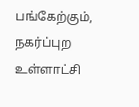பங்கேற்கும், நகர்ப்புற உள்ளாட்சி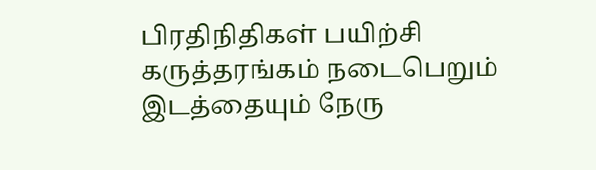பிரதிநிதிகள் பயிற்சி கருத்தரங்கம் நடைபெறும் இடத்தையும் நேரு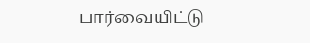பார்வையிட்டு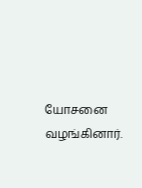யோசனை வழங்கினார்.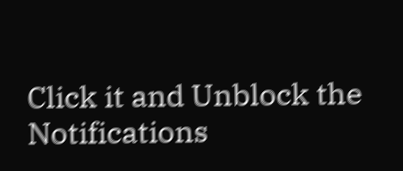Click it and Unblock the Notifications